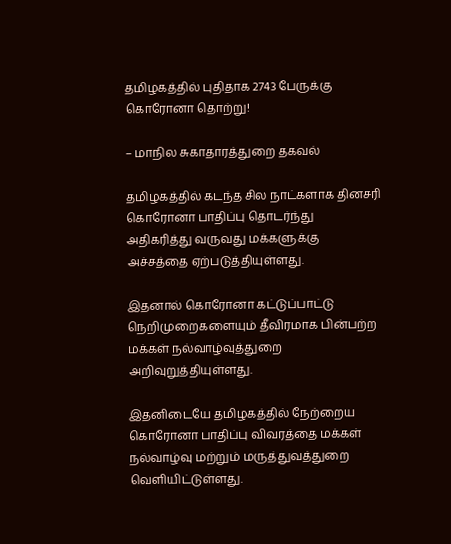தமிழகத்தில் புதிதாக 2743 பேருக்கு கொரோனா தொற்று!

– மாநில சுகாதாரத்துறை தகவல்

தமிழகத்தில் கடந்த சில நாட்களாக தினசரி கொரோனா பாதிப்பு தொடர்ந்து அதிகரித்து வருவது மக்களுக்கு அச்சத்தை ஏற்படுத்தியுள்ளது.

இதனால் கொரோனா கட்டுப்பாட்டு நெறிமுறைகளையும் தீவிரமாக பின்பற்ற மக்கள் நல்வாழ்வுத்துறை அறிவுறுத்தியுள்ளது.

இதனிடையே தமிழகத்தில் நேற்றைய கொரோனா பாதிப்பு விவரத்தை மக்கள் நல்வாழ்வு மற்றும் மருத்துவத்துறை வெளியிட்டுள்ளது.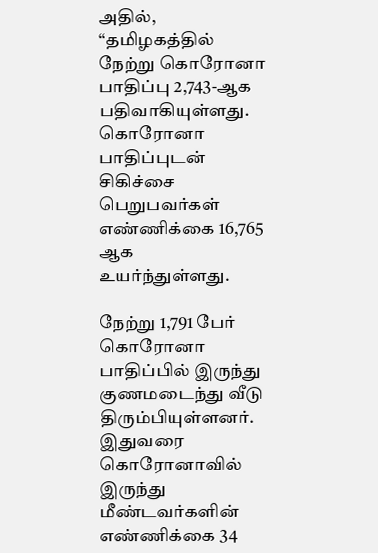அதில், “தமிழகத்தில் நேற்று கொரோனா பாதிப்பு 2,743-ஆக பதிவாகியுள்ளது. கொரோனா பாதிப்புடன் சிகிச்சை பெறுபவர்கள் எண்ணிக்கை 16,765 ஆக உயர்ந்துள்ளது.

நேற்று 1,791 பேர் கொரோனா பாதிப்பில் இருந்து குணமடைந்து வீடு திரும்பியுள்ளனர். இதுவரை கொரோனாவில் இருந்து மீண்டவர்களின் எண்ணிக்கை 34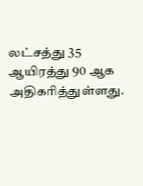லட்சத்து 35 ஆயிரத்து 90 ஆக அதிகரித்துள்ளது.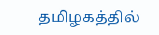தமிழகத்தில்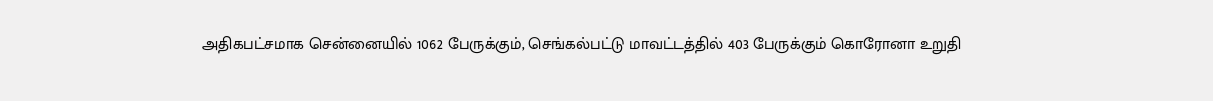அதிகபட்சமாக சென்னையில் 1062 பேருக்கும், செங்கல்பட்டு மாவட்டத்தில் 403 பேருக்கும் கொரோனா உறுதி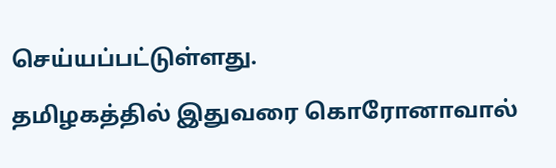செய்யப்பட்டுள்ளது.

தமிழகத்தில் இதுவரை கொரோனாவால்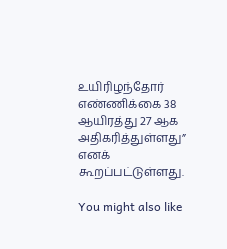உயிரிழந்தோர் எண்ணிக்கை 38 ஆயிரத்து 27 ஆக அதிகரித்துள்ளது” எனக் கூறப்பட்டுள்ளது.

You might also like